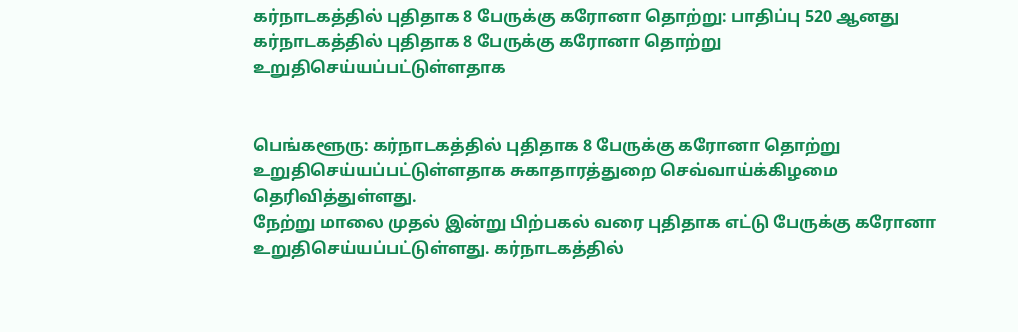கர்நாடகத்தில் புதிதாக 8 பேருக்கு கரோனா தொற்று: பாதிப்பு 520 ஆனது
கர்நாடகத்தில் புதிதாக 8 பேருக்கு கரோனா தொற்று உறுதிசெய்யப்பட்டுள்ளதாக


பெங்களூரு: கர்நாடகத்தில் புதிதாக 8 பேருக்கு கரோனா தொற்று உறுதிசெய்யப்பட்டுள்ளதாக சுகாதாரத்துறை செவ்வாய்க்கிழமை தெரிவித்துள்ளது.
நேற்று மாலை முதல் இன்று பிற்பகல் வரை புதிதாக எட்டு பேருக்கு கரோனா உறுதிசெய்யப்பட்டுள்ளது. கர்நாடகத்தில்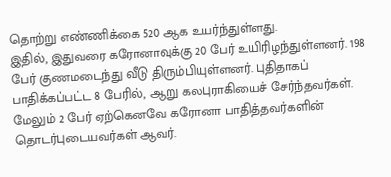தொற்று எண்ணிக்கை 520 ஆக உயர்ந்துள்ளது.
இதில், இதுவரை கரோனாவுக்கு 20 பேர் உயிரிழந்துள்ளனர். 198 பேர் குணமடைந்து வீடு திரும்பியுள்ளனர். புதிதாகப் பாதிக்கப்பட்ட 8 பேரில், ஆறு கலபுராகியைச் சேர்ந்தவர்கள். மேலும் 2 பேர் ஏற்கெனவே கரோனா பாதித்தவர்களின் தொடர்புடையவர்கள் ஆவர்.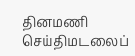தினமணி செய்திமடலைப்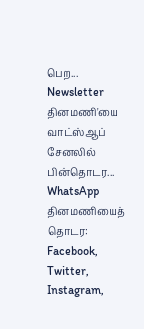பெற... Newsletter
தினமணி'யை வாட்ஸ்ஆப் சேனலில் பின்தொடர... WhatsApp
தினமணியைத் தொடர: Facebook, Twitter, Instagram,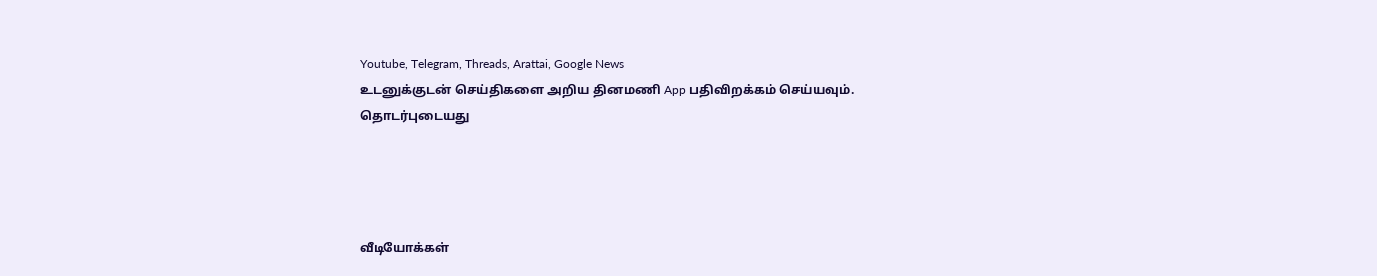Youtube, Telegram, Threads, Arattai, Google News
உடனுக்குடன் செய்திகளை அறிய தினமணி App பதிவிறக்கம் செய்யவும்.
தொடர்புடையது




வீடியோக்கள்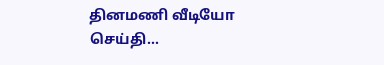தினமணி வீடியோ செய்தி...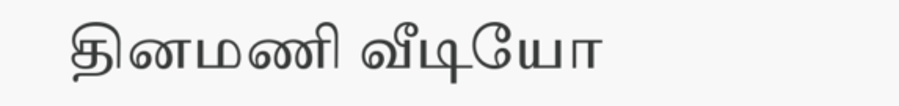தினமணி வீடியோ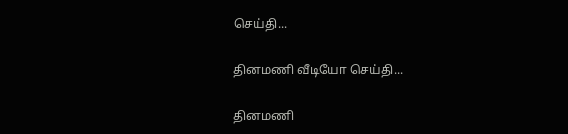செய்தி...

தினமணி வீடியோ செய்தி...

தினமணி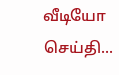வீடியோ செய்தி...